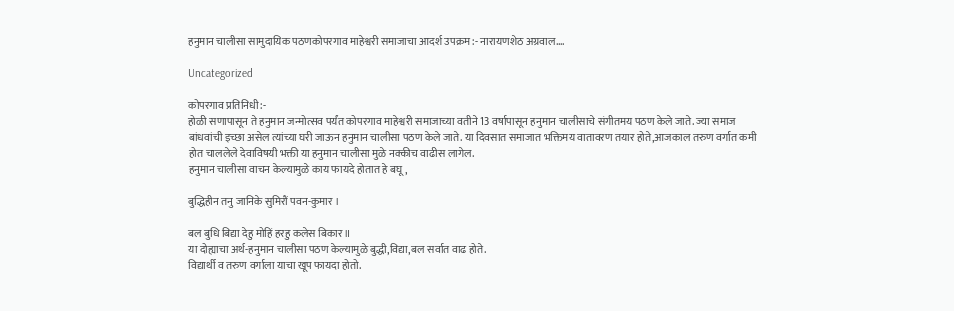हनुमान चालीसा सामुदायिक पठणकोपरगाव माहेश्वरी समाजाचा आदर्श उपक्रम:- नारायणशेठ अग्रवाल….

Uncategorized

कोपरगाव प्रतिनिधी:-
होळी सणापासून ते हनुमान जन्मोत्सव पर्यंत कोपरगाव माहेश्वरी समाजाच्या वतीने 13 वर्षापासून हनुमान चालीसाचे संगीतमय पठण केले जाते. ज्या समाज बांधवांची इच्छा असेल त्यांच्या घरी जाऊन हनुमान चालीसा पठण केले जाते. या दिवसात समाजात भक्तिमय वातावरण तयार होते,आजकाल तरुण वर्गात कमी होत चाललेले देवाविषयी भक्ती या हनुमान चालीसा मुळे नक्कीच वाढीस लागेल.
हनुमान चालीसा वाचन केल्यामुळे काय फायदे होतात हे बघू,

बुद्धिहीन तनु जानिके सुमिरौं पवन-कुमार ।

बल बुधि बिद्या देहु मोहिं हरहु कलेस बिकार ॥
या दोह्याचा अर्थ-हनुमान चालीसा पठण केल्यामुळे बुद्धी,विद्या,बल सर्वात वाढ होते.
विद्यार्थी व तरुण वर्गाला याचा खूप फायदा होतो.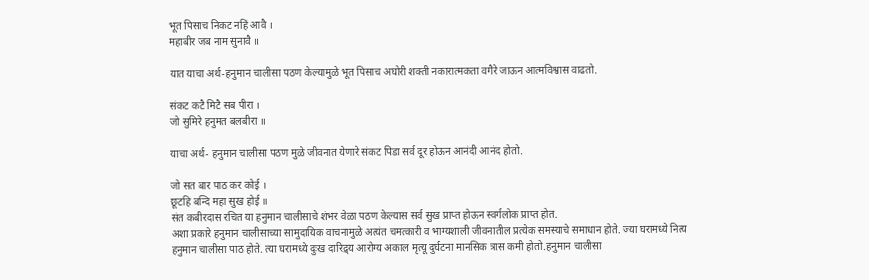भूत पिसाच निकट नहिं आवै ।
महाबीर जब नाम सुनावै ॥

यात याचा अर्थ-हनुमान चालीसा पठण केल्यामुळे भूत पिसाच अघोरी शक्ती नकारात्मकता वगैरे जाऊन आत्मविश्वास वाढतो.

संकट कटै मिटै सब पीरा ।
जो सुमिरे हनुमत बलबीरा ॥

याचा अर्थ- हनुमान चालीसा पठण मुळे जीवनात येणारे संकट पिडा सर्व दूर होऊन आनंदी आनंद होतो.

जो सत बार पाठ कर कोई ।
छूटहि बन्दि महा सुख होई ॥
संत कबीरदास रचित या हनुमान चालीसाचे शंभर वेळा पठण केल्यास सर्व सुख प्राप्त होऊन स्वर्गलोक प्राप्त होत.
अशा प्रकारे हनुमान चालीसाच्या सामुदायिक वाचनामुळे अत्यंत चमत्कारी व भाग्यशाली जीवनातील प्रत्येक समस्याचे समाधान होते. ज्या घरामध्ये नित्य हनुमान चालीसा पाठ होते. त्या घरामध्ये दुःख दारिद्र्य आरोग्य अकाल मृत्यू दुर्घटना मानसिक त्रास कमी होतो.हनुमान चालीसा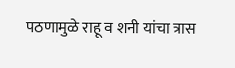पठणामुळे राहू व शनी यांचा त्रास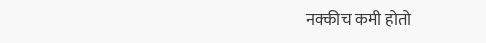नक्कीच कमी होतो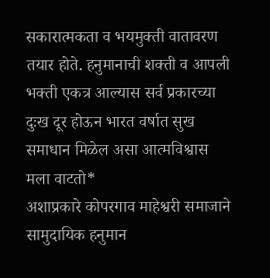सकारात्मकता व भयमुक्ती वातावरण तयार होते. हनुमानाची शक्ती व आपली भक्ती एकत्र आल्यास सर्व प्रकारच्या दुःख दूर होऊन भारत वर्षात सुख समाधान मिळेल असा आत्मविश्वास मला वाटतो*
अशाप्रकारे कोपरगाव माहेश्वरी समाजाने सामुदायिक हनुमान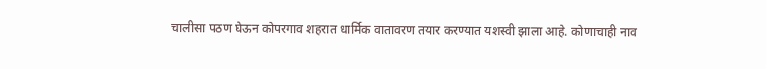चालीसा पठण घेऊन कोपरगाव शहरात धार्मिक वातावरण तयार करण्यात यशस्वी झाला आहे. कोणाचाही नाव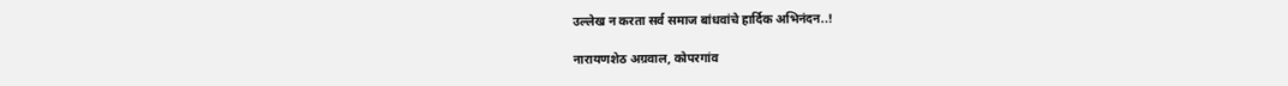उल्लेख न करता सर्व समाज बांधवांचे हार्दिक अभिनंदन..!

नारायणशेठ अग्रवाल, कोपरगांव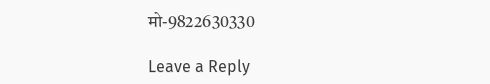मो-9822630330

Leave a Reply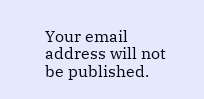Your email address will not be published.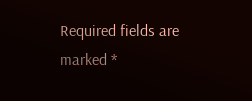Required fields are marked *